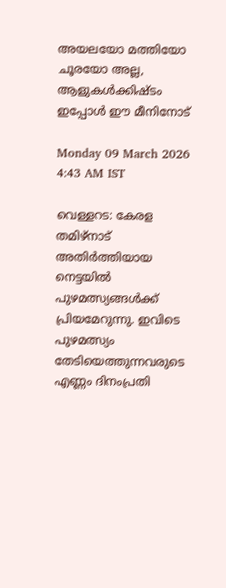അയലയോ മത്തിയോ ചൂരയോ അല്ല, ആളുകൾക്കിഷ്ടം ഇപ്പോൾ ഈ മീനിനോട്

Monday 09 March 2026 4:43 AM IST

വെള്ളറട: കേരള തമിഴ്നാട് അതിർത്തിയായ നെട്ടയിൽ പുഴമത്സ്യങ്ങൾക്ക് പ്രിയമേറുന്നു. ഇവിടെ പുഴമത്സ്യം തേടിയെത്തുന്നവരുടെ എണ്ണം ദിനംപ്രതി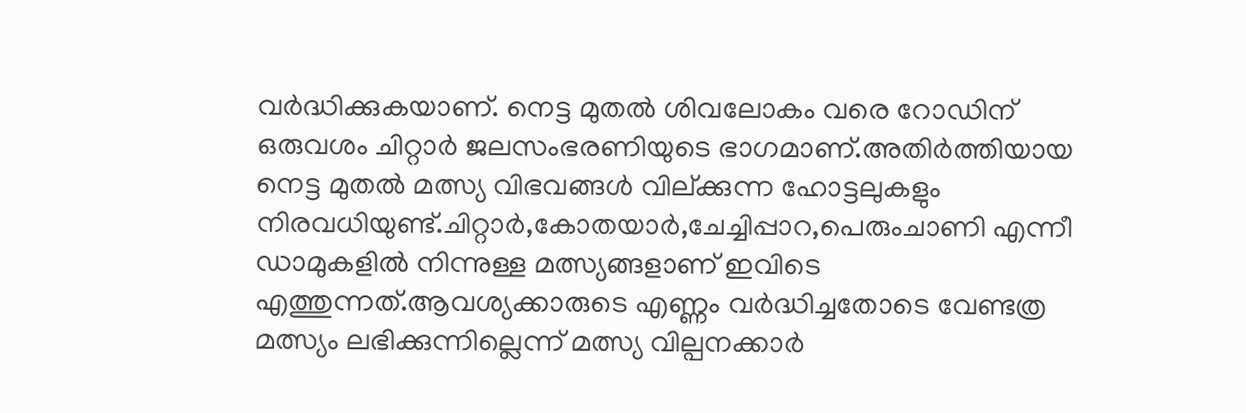വർദ്ധിക്കുകയാണ്. നെട്ട മുതൽ ശിവലോകം വരെ റോഡിന് ഒരുവശം ചിറ്റാർ ജലസംഭരണിയുടെ ഭാഗമാണ്.അതിർത്തിയായ നെട്ട മുതൽ മത്സ്യ വിഭവങ്ങൾ വില്ക്കുന്ന ഹോട്ടലുകളും നിരവധിയുണ്ട്.ചിറ്റാർ,കോതയാർ,ചേച്ചിപ്പാറ,പെരുംചാണി എന്നീ ഡാമുകളിൽ നിന്നുള്ള മത്സ്യങ്ങളാണ് ഇവിടെ എത്തുന്നത്.ആവശ്യക്കാരുടെ എണ്ണം വർദ്ധിച്ചതോടെ വേണ്ടത്ര മത്സ്യം ലഭിക്കുന്നില്ലെന്ന് മത്സ്യ വില്പനക്കാർ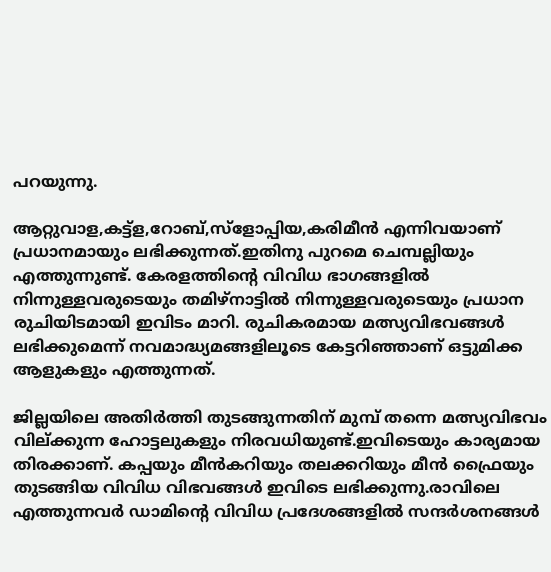പറയുന്നു.

ആറ്റുവാള,കട്ട്‌ള,റോബ്,സ്ളോപ്പിയ,കരിമീൻ എന്നിവയാണ് പ്രധാനമായും ലഭിക്കുന്നത്.ഇതിനു പുറമെ ചെമ്പല്ലിയും എത്തുന്നുണ്ട്. കേരളത്തിന്റെ വിവിധ ഭാഗങ്ങളിൽ നിന്നുള്ളവരുടെയും തമിഴ്നാട്ടിൽ നിന്നുള്ളവരുടെയും പ്രധാന രുചിയിടമായി ഇവിടം മാറി. രുചികരമായ മത്സ്യവിഭവങ്ങൾ ലഭിക്കുമെന്ന് നവമാദ്ധ്യമങ്ങളിലൂടെ കേട്ടറിഞ്ഞാണ് ഒട്ടുമിക്ക ആളുകളും എത്തുന്നത്.

ജില്ലയിലെ അതിർത്തി തുടങ്ങുന്നതിന് മുമ്പ് തന്നെ മത്സ്യവിഭവം വില്ക്കുന്ന ഹോട്ടലുകളും നിരവധിയുണ്ട്.ഇവിടെയും കാര്യമായ തിരക്കാണ്. കപ്പയും മീൻകറിയും തലക്കറിയും മീൻ ഫ്രൈയും തുടങ്ങിയ വിവിധ വിഭവങ്ങൾ ഇവിടെ ലഭിക്കുന്നു.രാവിലെ എത്തുന്നവർ ഡാമിന്റെ വിവിധ പ്രദേശങ്ങളിൽ സന്ദർശനങ്ങൾ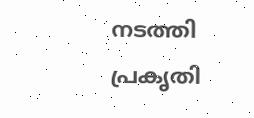നടത്തി പ്രകൃതി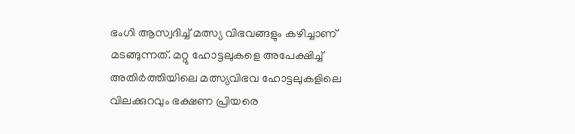ഭംഗി ആസ്വദിച്ച് മത്സ്യ വിഭവങ്ങളും കഴിച്ചാണ് മടങ്ങുന്നത്. മറ്റു ഹോട്ടലുകളെ അപേക്ഷിച്ച് അതിർത്തിയിലെ മത്സ്യവിഭവ ഹോട്ടലുകളിലെ വിലക്കുറവും ഭക്ഷണ പ്രിയരെ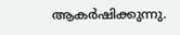ആകർഷിക്കുന്നു.